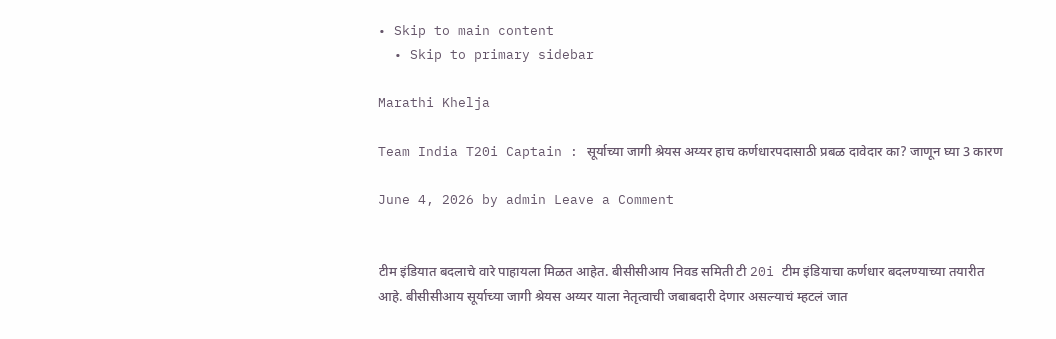• Skip to main content
  • Skip to primary sidebar

Marathi Khelja

Team India T20i Captain : सूर्याच्या जागी श्रेयस अय्यर हाच कर्णधारपदासाठी प्रबळ दावेदार का? जाणून घ्या 3 कारण

June 4, 2026 by admin Leave a Comment


टीम इंडियात बदलाचे वारे पाहायला मिळत आहेत. बीसीसीआय निवड समिती टी 20i टीम इंडियाचा कर्णधार बदलण्याच्या तयारीत आहे. बीसीसीआय सूर्याच्या जागी श्रेयस अय्यर याला नेतृत्वाची जबाबदारी देणार असल्याचं म्हटलं जात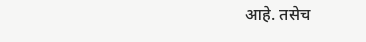आहे. तसेच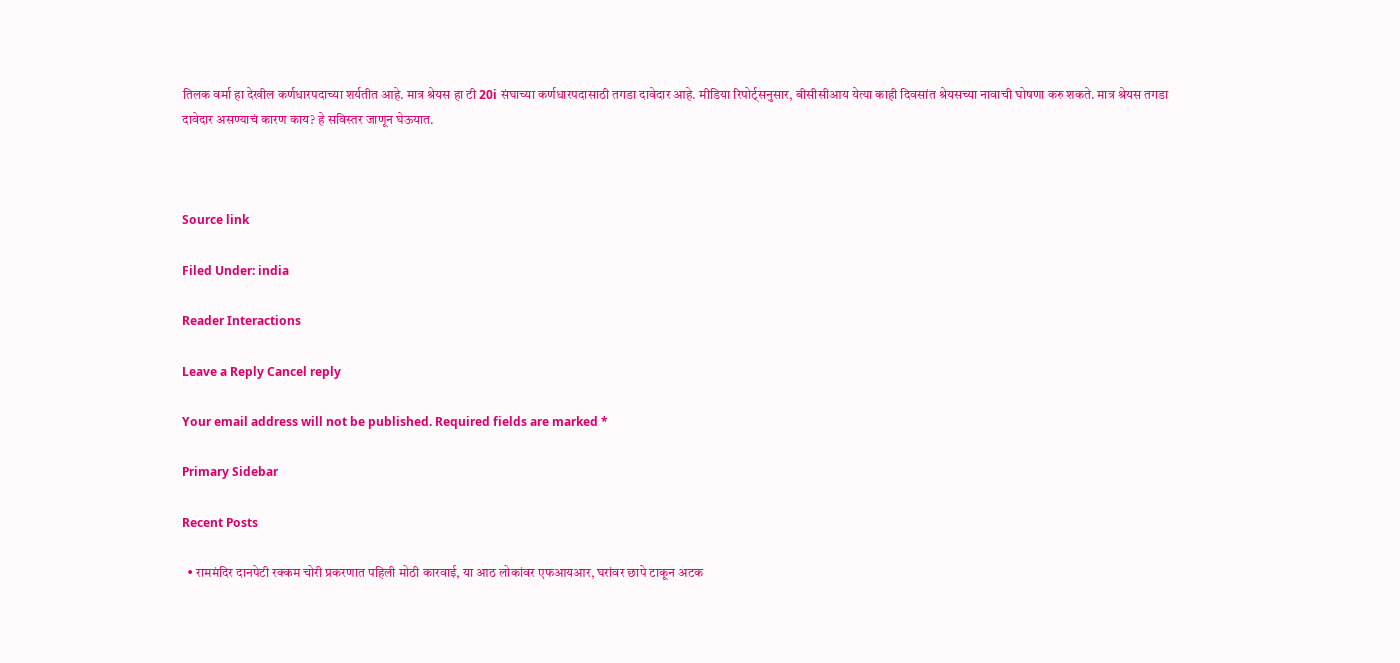तिलक वर्मा हा देखील कर्णधारपदाच्या शर्यतीत आहे. मात्र श्रेयस हा टी 20i संघाच्या कर्णधारपदासाठी तगडा दावेदार आहे. मीडिया रिपोर्ट्सनुसार, बीसीसीआय येत्या काही दिवसांत श्रेयसच्या नावाची घोषणा करु शकते. मात्र श्रेयस तगडा दावेदार असण्याचं कारण काय? हे सविस्तर जाणून घेऊयात.



Source link

Filed Under: india

Reader Interactions

Leave a Reply Cancel reply

Your email address will not be published. Required fields are marked *

Primary Sidebar

Recent Posts

  • राममंदिर दानपेटी रक्कम चोरी प्रकरणात पहिली मोठी कारवाई, या आठ लोकांवर एफआयआर, घरांवर छापे टाकून अटक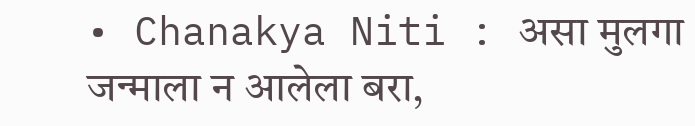• Chanakya Niti : असा मुलगा जन्माला न आलेला बरा,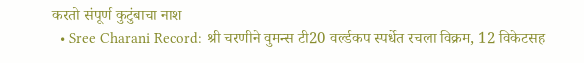करतो संपूर्ण कुटुंबाचा नाश
  • Sree Charani Record: श्री चरणीने वुमन्स टी20 वर्ल्डकप स्पर्धेत रचला विक्रम, 12 विकेटसह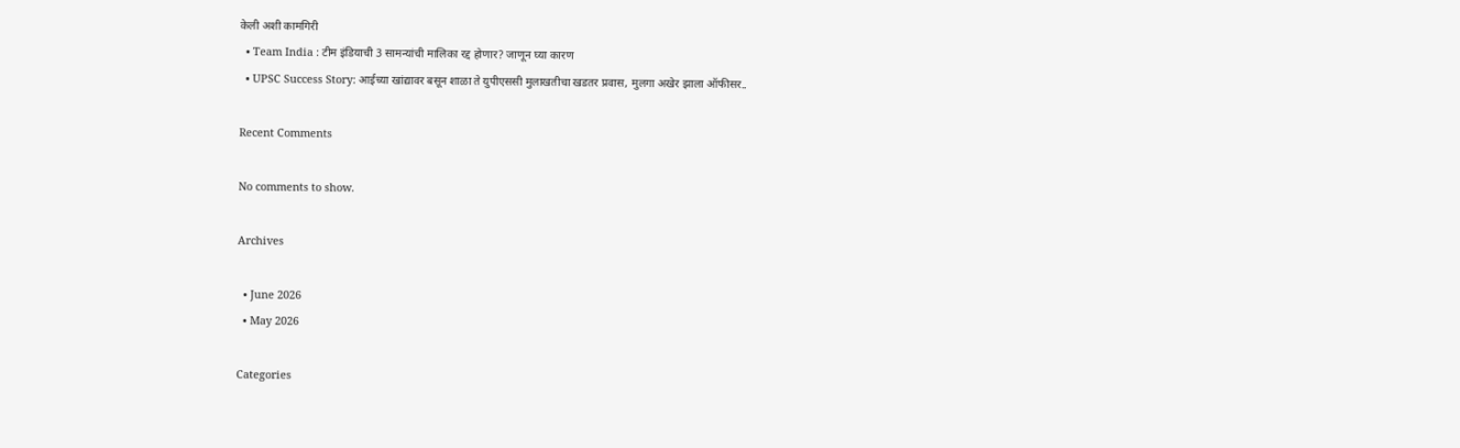केली अशी कामगिरी
  • Team India : टीम इंडियाची 3 सामन्यांची मालिका रद्द होणार? जाणून घ्या कारण
  • UPSC Success Story: आईच्या खांद्यावर बसून शाळा ते युपीएससी मुलाखतीचा खडतर प्रवास, मुलगा अखेर झाला ऑफीसर..

Recent Comments

No comments to show.

Archives

  • June 2026
  • May 2026

Categories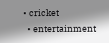• cricket
  • entertainment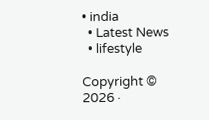• india
  • Latest News
  • lifestyle

Copyright © 2026 ·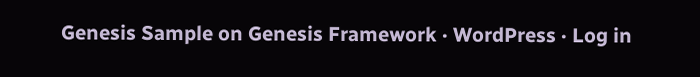Genesis Sample on Genesis Framework · WordPress · Log in